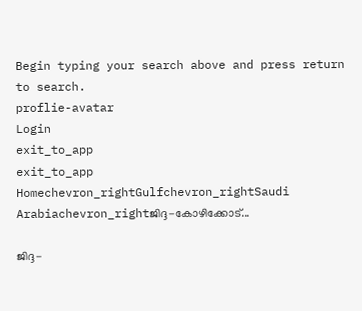Begin typing your search above and press return to search.
proflie-avatar
Login
exit_to_app
exit_to_app
Homechevron_rightGulfchevron_rightSaudi Arabiachevron_rightജിദ്ദ-കോഴിക്കോട്...

ജിദ്ദ-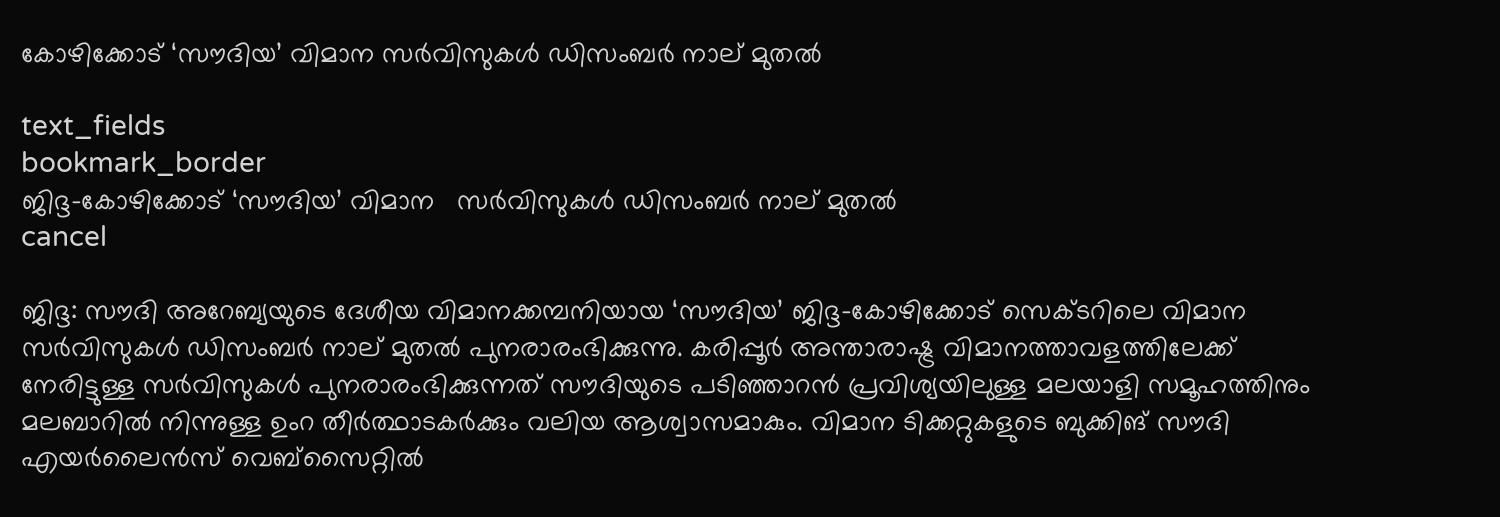കോഴിക്കോട് ‘സൗദിയ’ വിമാന സർവിസുകൾ ഡിസംബർ നാല് മുതൽ

text_fields
bookmark_border
ജിദ്ദ-കോഴിക്കോട് ‘സൗദിയ’ വിമാന   സർവിസുകൾ ഡിസംബർ നാല് മുതൽ
cancel

ജിദ്ദ: സൗദി അറേബ്യയുടെ ദേശീയ വിമാനക്കമ്പനിയായ ‘സൗദിയ’ ജിദ്ദ-കോഴിക്കോട് സെക്ടറിലെ വിമാന സർവിസുകൾ ഡിസംബർ നാല് മുതൽ പുനരാരംഭിക്കുന്നു. കരിപ്പൂർ അന്താരാഷ്ട്ര വിമാനത്താവളത്തിലേക്ക് നേരിട്ടുള്ള സർവിസുകൾ പുനരാരംഭിക്കുന്നത് സൗദിയുടെ പടിഞ്ഞാറൻ പ്രവിശ്യയിലുള്ള മലയാളി സമൂഹത്തിനും മലബാറിൽ നിന്നുള്ള ഉംറ തീർത്ഥാടകർക്കും വലിയ ആശ്വാസമാകും. വിമാന ടിക്കറ്റുകളുടെ ബുക്കിങ് സൗദി എയർലൈൻസ് വെബ്‌സൈറ്റിൽ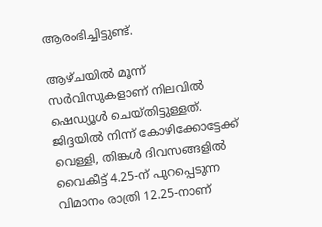ആരംഭിച്ചിട്ടുണ്ട്.

ആഴ്ചയിൽ മൂന്ന് സർവിസുകളാണ് നിലവിൽ ഷെഡ്യൂൾ ചെയ്തിട്ടുള്ളത്. ജിദ്ദയിൽ നിന്ന് കോഴിക്കോട്ടേക്ക് വെള്ളി, തിങ്കൾ ദിവസങ്ങളിൽ വൈകീട്ട് 4.25-ന് പുറപ്പെടുന്ന വിമാനം രാത്രി 12.25-നാണ്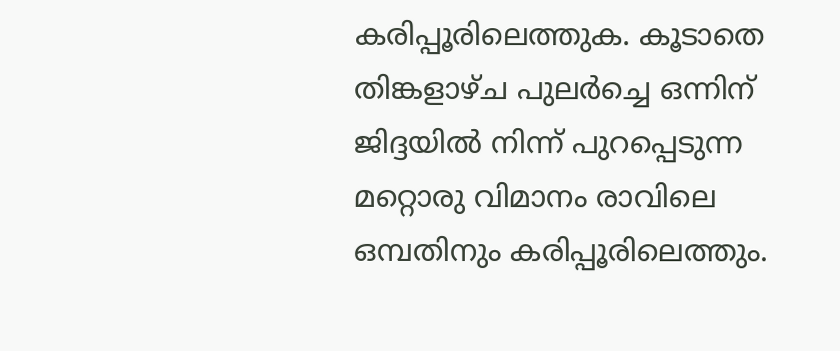കരിപ്പൂരിലെത്തുക. കൂടാതെ തിങ്കളാഴ്ച പുലർച്ചെ ഒന്നിന് ജിദ്ദയിൽ നിന്ന് പുറപ്പെടുന്ന മറ്റൊരു വിമാനം രാവിലെ ഒമ്പതിനും കരിപ്പൂരിലെത്തും.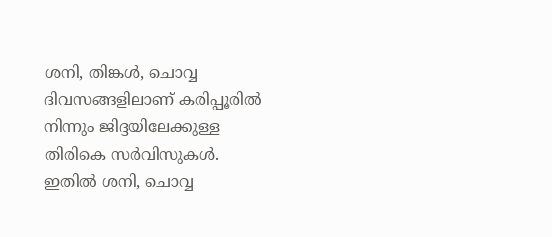ശനി, തിങ്കൾ, ചൊവ്വ ദിവസങ്ങളിലാണ് കരിപ്പൂരിൽ നിന്നും ജിദ്ദയിലേക്കുള്ള തിരികെ സർവിസുകൾ. ഇതിൽ ശനി, ചൊവ്വ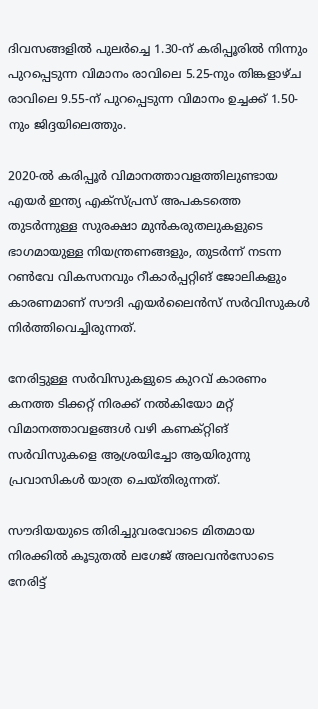ദിവസങ്ങളിൽ പുലർച്ചെ 1.30-ന് കരിപ്പൂരിൽ നിന്നും പുറപ്പെടുന്ന വിമാനം രാവിലെ 5.25-നും തിങ്കളാഴ്ച രാവിലെ 9.55-ന് പുറപ്പെടുന്ന വിമാനം ഉച്ചക്ക് 1.50-നും ജിദ്ദയിലെത്തും.

2020-ൽ കരിപ്പൂർ വിമാനത്താവളത്തിലുണ്ടായ എയർ ഇന്ത്യ എക്സ്പ്രസ് അപകടത്തെ തുടർന്നുള്ള സുരക്ഷാ മുൻകരുതലുകളുടെ ഭാഗമായുള്ള നിയന്ത്രണങ്ങളും, തുടർന്ന് നടന്ന റൺവേ വികസനവും റീകാർപ്പറ്റിങ് ജോലികളും കാരണമാണ് സൗദി എയർലൈൻസ് സർവിസുകൾ നിർത്തിവെച്ചിരുന്നത്.

നേരിട്ടുള്ള സർവിസുകളുടെ കുറവ് കാരണം കനത്ത ടിക്കറ്റ് നിരക്ക് നൽകിയോ മറ്റ് വിമാനത്താവളങ്ങൾ വഴി കണക്റ്റിങ് സർവിസുകളെ ആശ്രയിച്ചോ ആയിരുന്നു പ്രവാസികൾ യാത്ര ചെയ്തിരുന്നത്.

സൗദിയയുടെ തിരിച്ചുവരവോടെ മിതമായ നിരക്കിൽ കൂടുതൽ ലഗേജ് അലവൻസോടെ നേരിട്ട്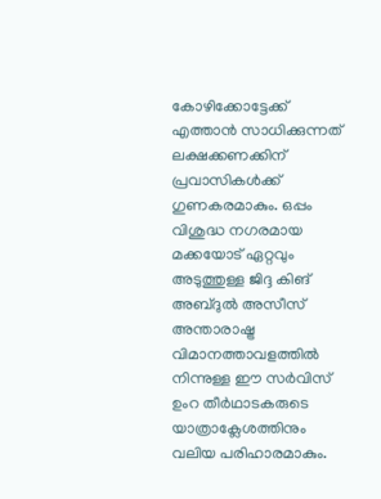കോഴിക്കോട്ടേക്ക് എത്താൻ സാധിക്കുന്നത് ലക്ഷക്കണക്കിന് പ്രവാസികൾക്ക് ഗുണകരമാകും. ഒപ്പം വിശുദ്ധ നഗരമായ മക്കയോട് ഏറ്റവും അടുത്തുള്ള ജിദ്ദ കിങ് അബ്ദുൽ അസീസ് അന്താരാഷ്ട്ര വിമാനത്താവളത്തിൽ നിന്നുള്ള ഈ സർവിസ് ഉംറ തീർഥാടകരുടെ യാത്രാക്ലേശത്തിനും വലിയ പരിഹാരമാകും.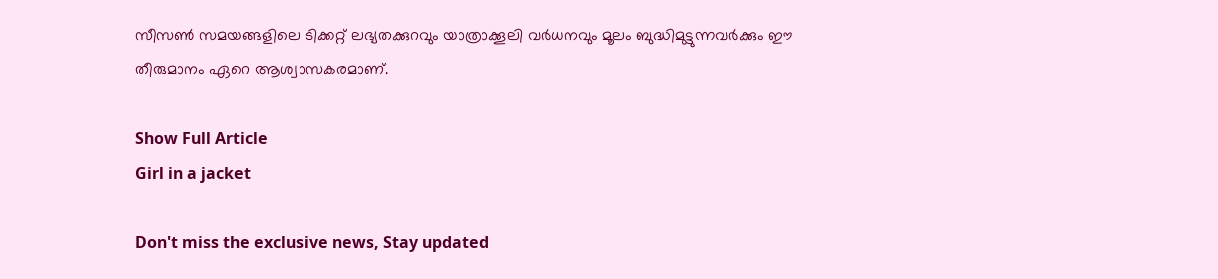സീസൺ സമയങ്ങളിലെ ടിക്കറ്റ് ലഭ്യതക്കുറവും യാത്രാക്കൂലി വർധനവും മൂലം ബുദ്ധിമുട്ടുന്നവർക്കും ഈ തീരുമാനം ഏറെ ആശ്വാസകരമാണ്.

Show Full Article
Girl in a jacket

Don't miss the exclusive news, Stay updated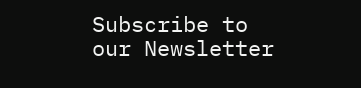Subscribe to our Newsletter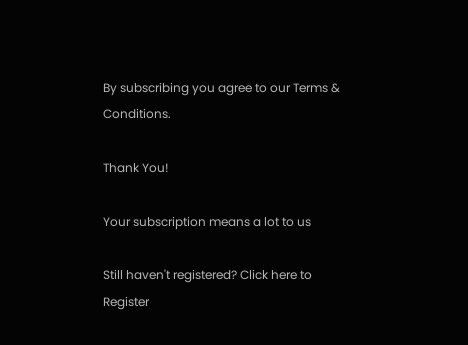By subscribing you agree to our Terms & Conditions.

Thank You!

Your subscription means a lot to us

Still haven't registered? Click here to Register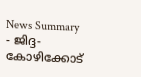News Summary - ജിദ്ദ-കോഴിക്കോട്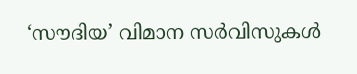‘സൗദിയ’ വിമാന സർവിസുകൾ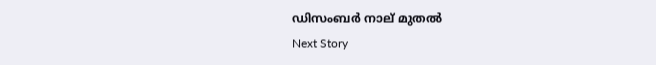ഡിസംബർ നാല് മുതൽ
Next Story